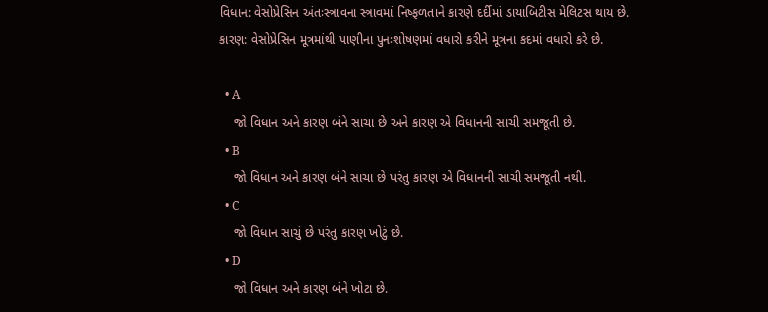વિધાન: વેસોપ્રેસિન અંતઃસ્ત્રાવના સ્ત્રાવમાં નિષ્ફળતાને કારણે દર્દીમાં ડાયાબિટીસ મેલિટસ થાય છે.
કારણ: વેસોપ્રેસિન મૂત્રમાંથી પાણીના પુનઃશોષણમાં વધારો કરીને મૂત્રના કદમાં વધારો કરે છે.

  • A
    જો વિધાન અને કારણ બંને સાચા છે અને કારણ એ વિધાનની સાચી સમજૂતી છે.
  • B
    જો વિધાન અને કારણ બંને સાચા છે પરંતુ કારણ એ વિધાનની સાચી સમજૂતી નથી.
  • C
    જો વિધાન સાચું છે પરંતુ કારણ ખોટું છે.
  • D
    જો વિધાન અને કારણ બંને ખોટા છે.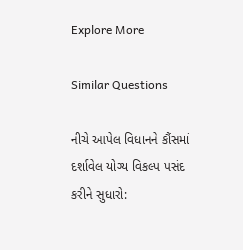Explore More

Similar Questions

નીચે આપેલ વિધાનને કૌંસમાં દર્શાવેલ યોગ્ય વિકલ્પ પસંદ કરીને સુધારો: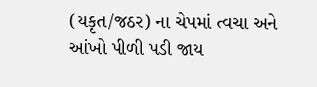(યકૃત/જઠર) ના ચેપમાં ત્વચા અને આંખો પીળી પડી જાય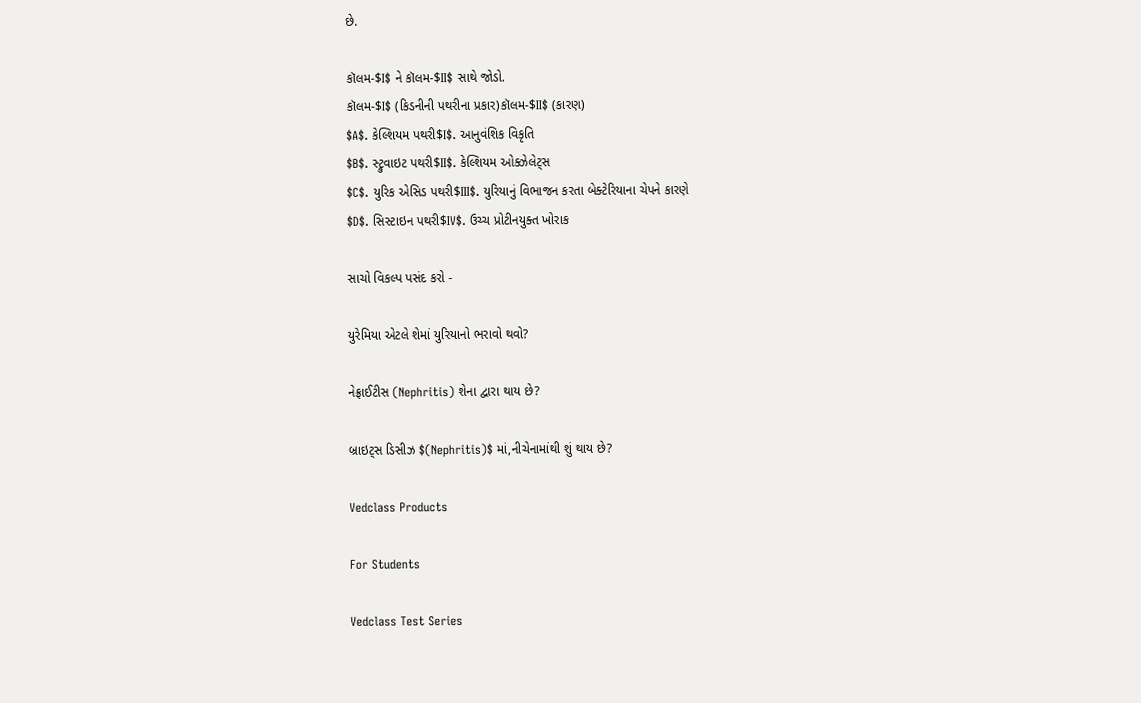છે.

કૉલમ-$I$ ને કૉલમ-$II$ સાથે જોડો.
કૉલમ-$I$ (કિડનીની પથરીના પ્રકાર)કૉલમ-$II$ (કારણ)
$A$. કેલ્શિયમ પથરી$I$. આનુવંશિક વિકૃતિ
$B$. સ્ટ્રુવાઇટ પથરી$II$. કેલ્શિયમ ઓક્ઝેલેટ્સ
$C$. યુરિક એસિડ પથરી$III$. યુરિયાનું વિભાજન કરતા બેક્ટેરિયાના ચેપને કારણે
$D$. સિસ્ટાઇન પથરી$IV$. ઉચ્ચ પ્રોટીનયુક્ત ખોરાક

સાચો વિકલ્પ પસંદ કરો -

યુરેમિયા એટલે શેમાં યુરિયાનો ભરાવો થવો?

નેફ્રાઈટીસ (Nephritis) શેના દ્વારા થાય છે?

બ્રાઇટ્સ ડિસીઝ $(Nephritis)$ માં,નીચેનામાંથી શું થાય છે?

Vedclass Products

For Students

Vedclass Test Series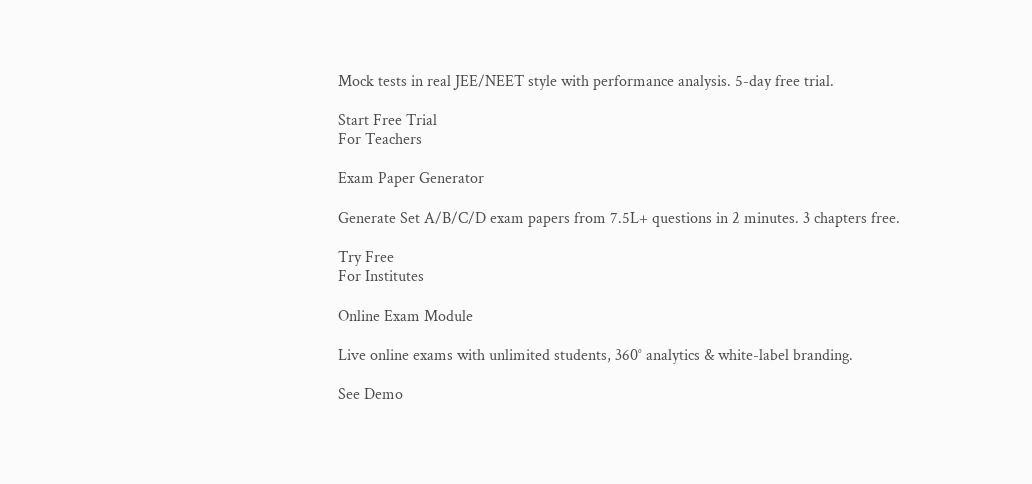Mock tests in real JEE/NEET style with performance analysis. 5-day free trial.

Start Free Trial
For Teachers

Exam Paper Generator

Generate Set A/B/C/D exam papers from 7.5L+ questions in 2 minutes. 3 chapters free.

Try Free
For Institutes

Online Exam Module

Live online exams with unlimited students, 360° analytics & white-label branding.

See Demo